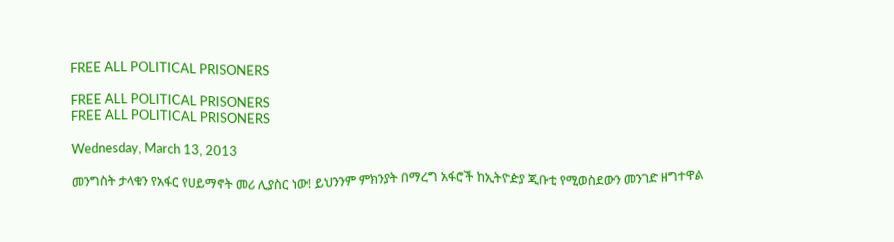FREE ALL POLITICAL PRISONERS

FREE ALL POLITICAL PRISONERS
FREE ALL POLITICAL PRISONERS

Wednesday, March 13, 2013

መንግስት ታላቁን የአፋር የሀይማኖት መሪ ሊያስር ነው! ይህንንም ምክንያት በማረግ አፋሮች ከኢትዮዽያ ጂቡቲ የሚወስደውን መንገድ ዘግተዋል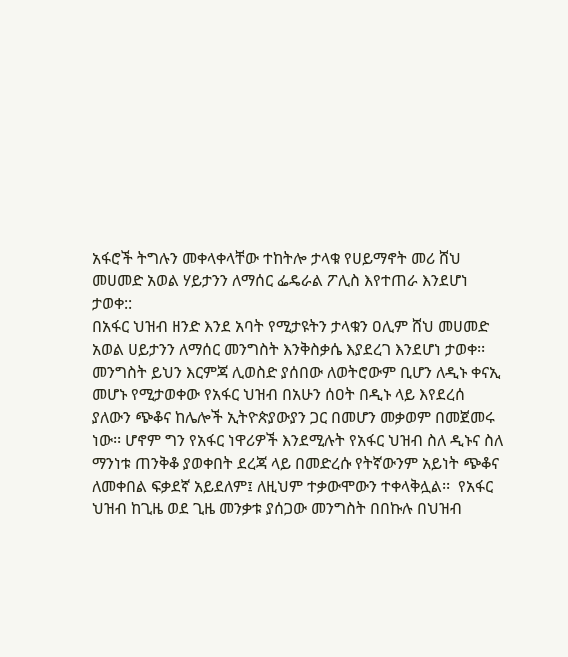አፋሮች ትግሉን መቀላቀላቸው ተከትሎ ታላቁ የሀይማኖት መሪ ሸህ መሀመድ አወል ሃይታንን ለማሰር ፌዴራል ፖሊስ እየተጠራ እንደሆነ ታወቀ::
በአፋር ህዝብ ዘንድ እንደ አባት የሚታዩትን ታላቁን ዐሊም ሸህ መሀመድ አወል ሀይታንን ለማሰር መንግስት እንቅስቃሴ እያደረገ እንደሆነ ታወቀ፡፡ መንግስት ይህን እርምጃ ሊወስድ ያሰበው ለወትሮውም ቢሆን ለዲኑ ቀናኢ መሆኑ የሚታወቀው የአፋር ህዝብ በአሁን ሰዐት በዲኑ ላይ እየደረሰ ያለውን ጭቆና ከሌሎች ኢትዮጵያውያን ጋር በመሆን መቃወም በመጀመሩ ነው፡፡ ሆኖም ግን የአፋር ነዋሪዎች እንደሚሉት የአፋር ህዝብ ስለ ዲኑና ስለ ማንነቱ ጠንቅቆ ያወቀበት ደረጃ ላይ በመድረሱ የትኛውንም አይነት ጭቆና ለመቀበል ፍቃደኛ አይደለም፤ ለዚህም ተቃውሞውን ተቀላቅሏል፡፡  የአፋር ህዝብ ከጊዜ ወደ ጊዜ መንቃቱ ያሰጋው መንግስት በበኩሉ በህዝብ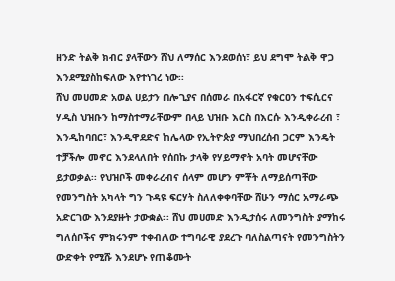ዘንድ ትልቅ ክብር ያላቸውን ሸህ ለማሰር እንደወሰነ፣ ይህ ደግሞ ትልቅ ዋጋ እንደሚያስከፍለው እየተነገረ ነው፡፡
ሸህ መሀመድ አወል ሀይታን በሎጊያና በሰመራ በአፋርኛ የቁርዐን ተፍሲርና ሃዲስ ህዝቡን ከማስተማራቸውም በላይ ህዝቡ እርስ በእርሱ እንዲቀራረብ ፣ እንዲከባበር፣ እንዲዋደድና ከሌላው የኢትዮጵያ ማህበረሰብ ጋርም እንዴት ተቻችሎ መኖር እንደላለበት የሰበኩ ታላቅ የሃይማኖት አባት መሆናቸው ይታወቃል፡፡ የህዝቦች መቀራረብና ሰላም መሆን ምቾት ለማይሰጣቸው የመንግስት አካላት ግን ጉዳዩ ፍርሃት ስለለቀቀባቸው ሸሁን ማሰር አማራጭ አድርገው እንደያዙት ታውቋል፡፡ ሸህ መሀመድ እንዲታሰሩ ለመንግስት ያማከሩ ግለሰቦችና ምክሩንም ተቀብለው ተግባራዊ ያደረጉ ባለስልጣናት የመንግስትን ውድቀት የሚሹ እንደሆኑ የጠቆሙት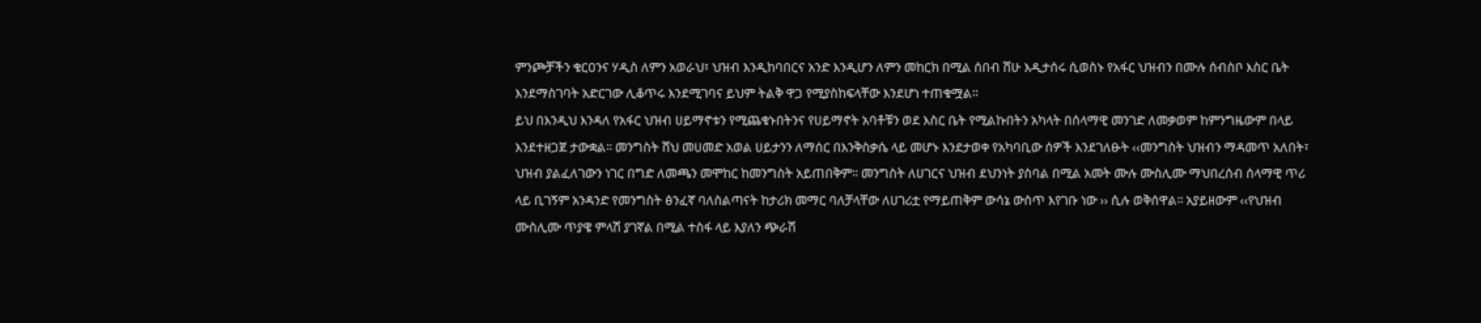ምንጮቻችን ቁርዐንና ሃዲስ ለምን አወራህ፣ ህዝብ እንዲከባበርና አንድ እንዲሆን ለምን መከርክ በሚል ሰበብ ሸሁ እዲታሰሩ ሲወስኑ የአፋር ህዝብን በሙሉ ሰብስቦ እስር ቤት እንደማስገባት አድርገው ሊቆጥሩ እንደሚገባና ይህም ትልቅ ዋጋ የሚያስከፍላቸው እንደሆነ ተጠቁሟል፡፡
ይህ በእንዲህ እንዳለ የአፋር ህዝብ ሀይማኖቱን የሚጨቁኑበትንና የሀይማኖት አባቶቹን ወደ እስር ቤት የሚልኩበትን አካላት በሰላማዊ መንገድ ለመቃወም ከምንግዜውም በላይ እንደተዘጋጀ ታውቋል፡፡ መንግስት ሸህ መሀመድ አወል ሀይታንን ለማሰር በእንቅስቃሴ ላይ መሆኑ እንደታወቀ የአካባቢው ሰዎች እንደገለፁት ‹‹መንግስት ህዝብን ማዳመጥ አለበት፣ ህዝብ ያልፈለገውን ነገር በግድ ለመጫን መሞከር ከመንግስት አይጠበቅም፡፡ መንግስት ለሀገርና ህዝብ ደህንነት ያስባል በሚል አመት ሙሉ ሙስሊሙ ማህበረሰብ ሰላማዊ ጥሪ ላይ ቢገኝም አንዳንድ የመንግስት ፅንፈኛ ባለስልጣናት ከታሪክ መማር ባለቻላቸው ለሀገሪቷ የማይጠቅም ውሳኔ ውስጥ እየገቡ ነው ›› ሲሉ ወቅሰዋል፡፡ አያይዘውም ‹‹የህዝብ ሙስሊሙ ጥያዌ ምላሽ ያገኛል በሚል ተስፋ ላይ እያለን ጭራሽ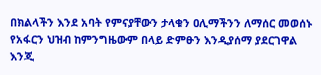በክልላችን እንደ አባት የምናያቸውን ታላቁን ዐሊማችንን ለማሰር መወሰኑ የአፋርን ህዝብ ከምንግዜውም በላይ ድምፁን እንዲያሰማ ያደርገዋል እንጂ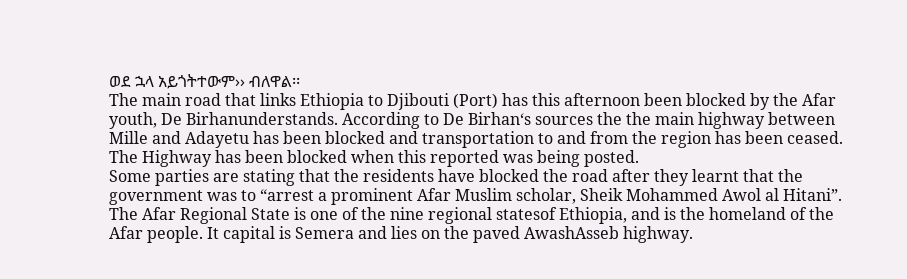ወደ ኋላ አይጎትተውም›› ብለዋል፡፡
The main road that links Ethiopia to Djibouti (Port) has this afternoon been blocked by the Afar youth, De Birhanunderstands. According to De Birhan‘s sources the the main highway between Mille and Adayetu has been blocked and transportation to and from the region has been ceased. The Highway has been blocked when this reported was being posted.
Some parties are stating that the residents have blocked the road after they learnt that the government was to “arrest a prominent Afar Muslim scholar, Sheik Mohammed Awol al Hitani”. The Afar Regional State is one of the nine regional statesof Ethiopia, and is the homeland of the Afar people. It capital is Semera and lies on the paved AwashAsseb highway.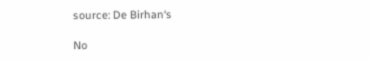source: De Birhan‘s

No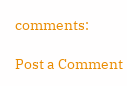comments:

Post a Comment